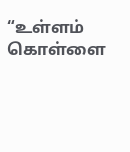“உள்ளம் கொள்ளை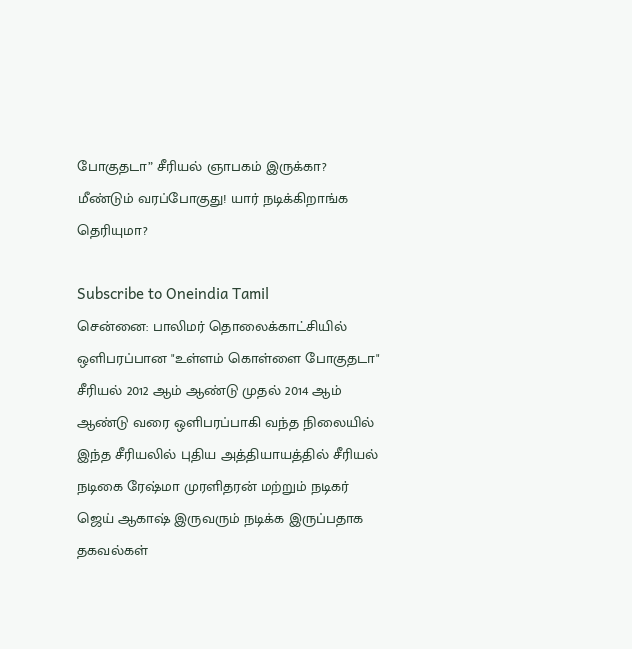போகுதடா” சீரியல் ஞாபகம் இருக்கா? மீண்டும் வரப்போகுது! யார் நடிக்கிறாங்க தெரியுமா?

Subscribe to Oneindia Tamil
சென்னை: பாலிமர் தொலைக்காட்சியில் ஒளிபரப்பான "உள்ளம் கொள்ளை போகுதடா" சீரியல் 2012 ஆம் ஆண்டு முதல் 2014 ஆம் ஆண்டு வரை ஒளிபரப்பாகி வந்த நிலையில் இந்த சீரியலில் புதிய அத்தியாயத்தில் சீரியல் நடிகை ரேஷ்மா முரளிதரன் மற்றும் நடிகர் ஜெய் ஆகாஷ் இருவரும் நடிக்க இருப்பதாக தகவல்கள்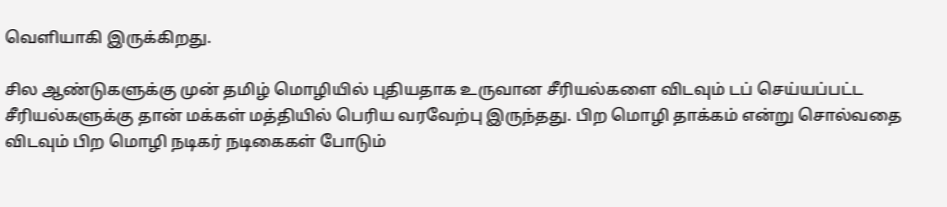வெளியாகி இருக்கிறது.

சில ஆண்டுகளுக்கு முன் தமிழ் மொழியில் புதியதாக உருவான சீரியல்களை விடவும் டப் செய்யப்பட்ட சீரியல்களுக்கு தான் மக்கள் மத்தியில் பெரிய வரவேற்பு இருந்தது. பிற மொழி தாக்கம் என்று சொல்வதை விடவும் பிற மொழி நடிகர் நடிகைகள் போடும்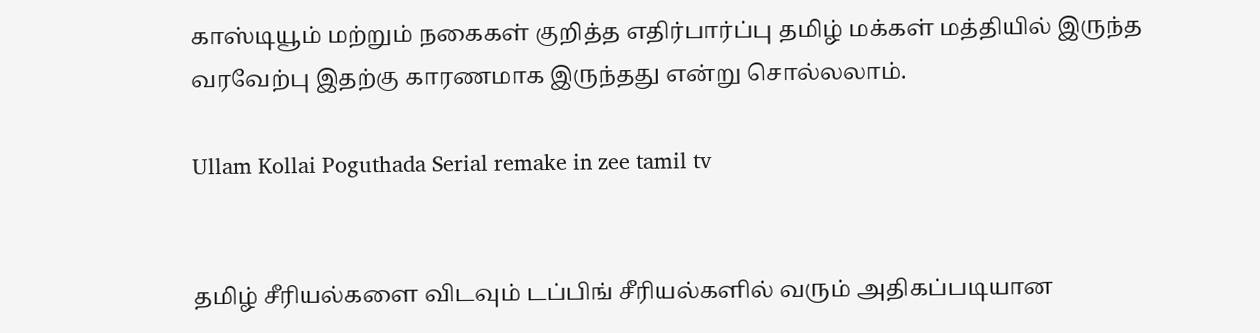காஸ்டியூம் மற்றும் நகைகள் குறித்த எதிர்பார்ப்பு தமிழ் மக்கள் மத்தியில் இருந்த வரவேற்பு இதற்கு காரணமாக இருந்தது என்று சொல்லலாம்.

Ullam Kollai Poguthada Serial remake in zee tamil tv


தமிழ் சீரியல்களை விடவும் டப்பிங் சீரியல்களில் வரும் அதிகப்படியான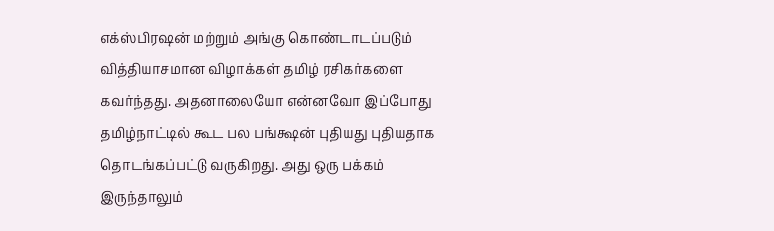எக்ஸ்பிரஷன் மற்றும் அங்கு கொண்டாடப்படும் வித்தியாசமான விழாக்கள் தமிழ் ரசிகர்களை கவர்ந்தது. அதனாலையோ என்னவோ இப்போது தமிழ்நாட்டில் கூட பல பங்க்ஷன் புதியது புதியதாக தொடங்கப்பட்டு வருகிறது. அது ஒரு பக்கம் இருந்தாலும்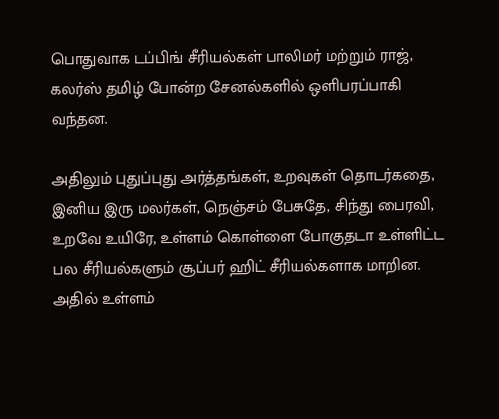பொதுவாக டப்பிங் சீரியல்கள் பாலிமர் மற்றும் ராஜ், கலர்ஸ் தமிழ் போன்ற சேனல்களில் ஒளிபரப்பாகி வந்தன.

அதிலும் புதுப்புது அர்த்தங்கள், உறவுகள் தொடர்கதை, இனிய இரு மலர்கள், நெஞ்சம் பேசுதே, சிந்து பைரவி, உறவே உயிரே, உள்ளம் கொள்ளை போகுதடா உள்ளிட்ட பல சீரியல்களும் சூப்பர் ஹிட் சீரியல்களாக மாறின. அதில் உள்ளம்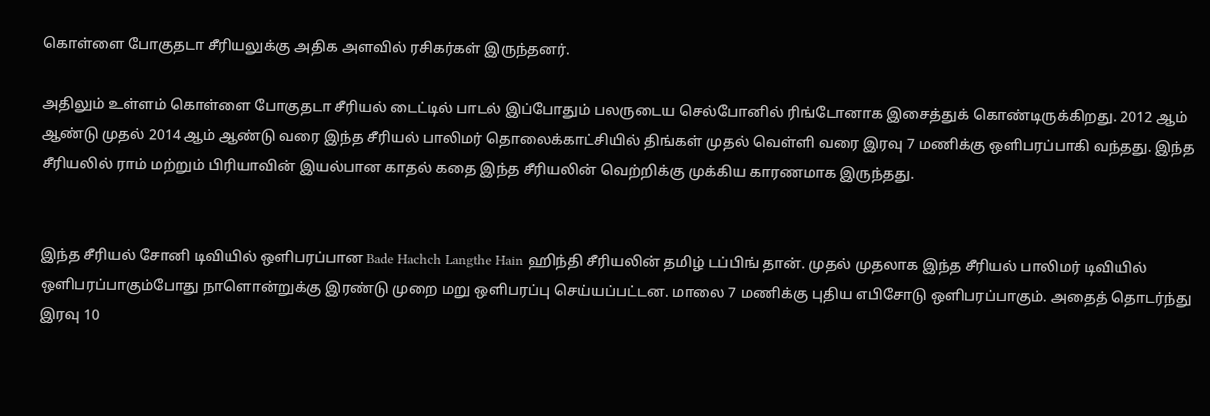கொள்ளை போகுதடா சீரியலுக்கு அதிக அளவில் ரசிகர்கள் இருந்தனர்.

அதிலும் உள்ளம் கொள்ளை போகுதடா சீரியல் டைட்டில் பாடல் இப்போதும் பலருடைய செல்போனில் ரிங்டோனாக இசைத்துக் கொண்டிருக்கிறது. 2012 ஆம் ஆண்டு முதல் 2014 ஆம் ஆண்டு வரை இந்த சீரியல் பாலிமர் தொலைக்காட்சியில் திங்கள் முதல் வெள்ளி வரை இரவு 7 மணிக்கு ஒளிபரப்பாகி வந்தது. இந்த சீரியலில் ராம் மற்றும் பிரியாவின் இயல்பான காதல் கதை இந்த சீரியலின் வெற்றிக்கு முக்கிய காரணமாக இருந்தது.


இந்த சீரியல் சோனி டிவியில் ஒளிபரப்பான Bade Hachch Langthe Hain ஹிந்தி சீரியலின் தமிழ் டப்பிங் தான். முதல் முதலாக இந்த சீரியல் பாலிமர் டிவியில் ஒளிபரப்பாகும்போது நாளொன்றுக்கு இரண்டு முறை மறு ஒளிபரப்பு செய்யப்பட்டன. மாலை 7 மணிக்கு புதிய எபிசோடு ஒளிபரப்பாகும். அதைத் தொடர்ந்து இரவு 10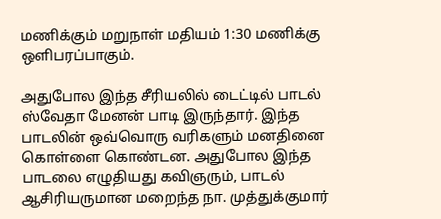மணிக்கும் மறுநாள் மதியம் 1:30 மணிக்கு ஒளிபரப்பாகும்.

அதுபோல இந்த சீரியலில் டைட்டில் பாடல் ஸ்வேதா மேனன் பாடி இருந்தார். இந்த பாடலின் ஒவ்வொரு வரிகளும் மனதினை கொள்ளை கொண்டன. அதுபோல இந்த பாடலை எழுதியது கவிஞரும், பாடல் ஆசிரியருமான மறைந்த நா. முத்துக்குமார்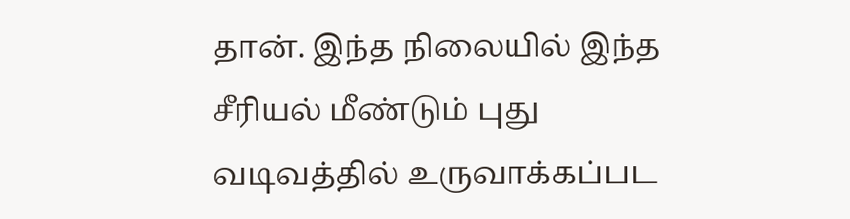தான். இந்த நிலையில் இந்த சீரியல் மீண்டும் புது வடிவத்தில் உருவாக்கப்பட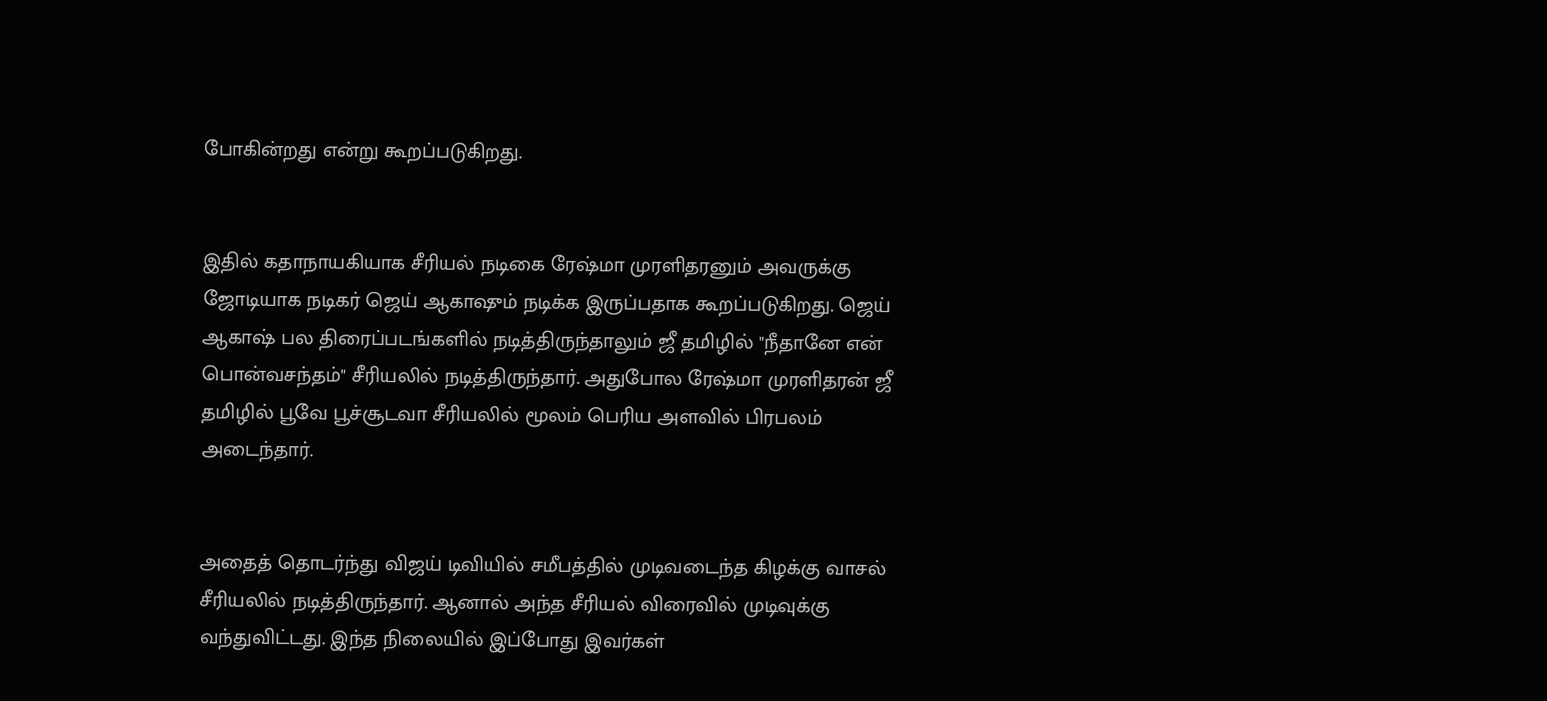போகின்றது என்று கூறப்படுகிறது.


இதில் கதாநாயகியாக சீரியல் நடிகை ரேஷ்மா முரளிதரனும் அவருக்கு ஜோடியாக நடிகர் ஜெய் ஆகாஷும் நடிக்க இருப்பதாக கூறப்படுகிறது. ஜெய் ஆகாஷ் பல திரைப்படங்களில் நடித்திருந்தாலும் ஜீ தமிழில் "நீதானே என் பொன்வசந்தம்" சீரியலில் நடித்திருந்தார். அதுபோல ரேஷ்மா முரளிதரன் ஜீ தமிழில் பூவே பூச்சூடவா சீரியலில் மூலம் பெரிய அளவில் பிரபலம் அடைந்தார்.


அதைத் தொடர்ந்து விஜய் டிவியில் சமீபத்தில் முடிவடைந்த கிழக்கு வாசல் சீரியலில் நடித்திருந்தார். ஆனால் அந்த சீரியல் விரைவில் முடிவுக்கு வந்துவிட்டது. இந்த நிலையில் இப்போது இவர்கள்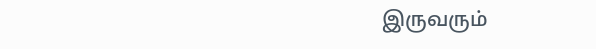இருவரும்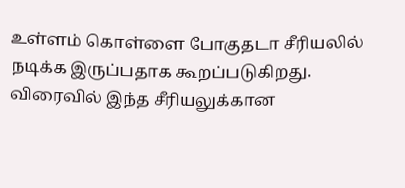உள்ளம் கொள்ளை போகுதடா சீரியலில் நடிக்க இருப்பதாக கூறப்படுகிறது. விரைவில் இந்த சீரியலுக்கான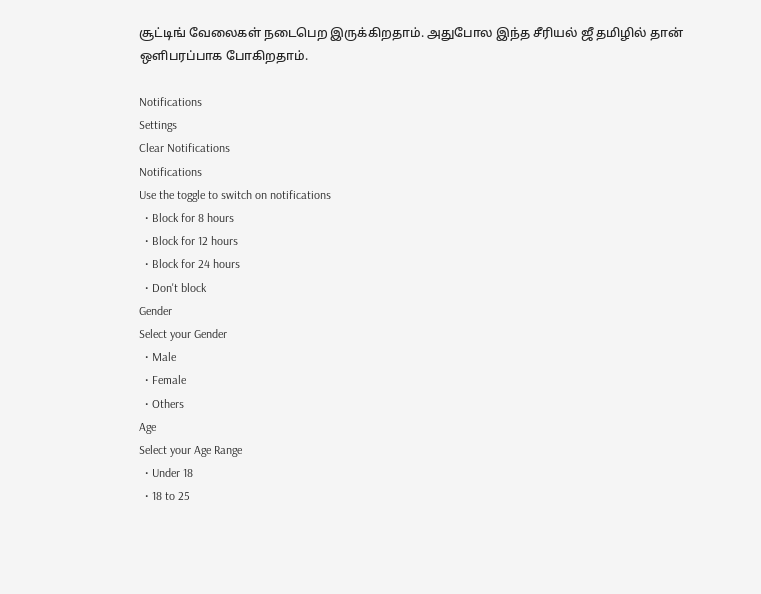சூட்டிங் வேலைகள் நடைபெற இருக்கிறதாம். அதுபோல இந்த சீரியல் ஜீ தமிழில் தான் ஒளிபரப்பாக போகிறதாம்.

Notifications
Settings
Clear Notifications
Notifications
Use the toggle to switch on notifications
  • Block for 8 hours
  • Block for 12 hours
  • Block for 24 hours
  • Don't block
Gender
Select your Gender
  • Male
  • Female
  • Others
Age
Select your Age Range
  • Under 18
  • 18 to 25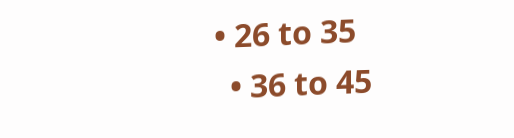• 26 to 35
  • 36 to 45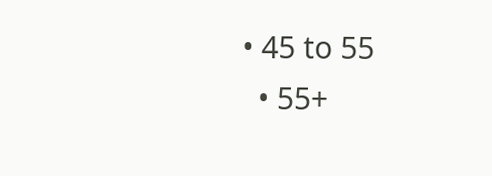• 45 to 55
  • 55+